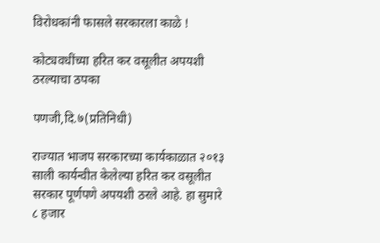विरोधकांनी फासले सरकारला काळे !

कोट्यवधींच्या हरित कर वसूलीत अपयशी ठरल्याचा ठपका

पणजी,दि.७(प्रतिनिधी)

राज्यात भाजप सरकारच्या कार्यकाळात २०१३ साली कार्यन्वीत केलेल्या हरित कर वसूलीत सरकार पूर्णपणे अपयशी ठरले आहे. हा सुमारे ८ हजार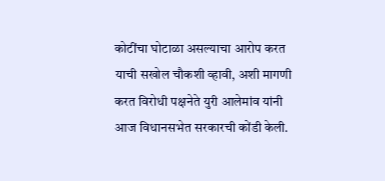कोटींचा घोटाळा असल्याचा आरोप करत याची सखोल चौकशी व्हावी, अशी मागणी करत विरोधी पक्षनेते युरी आलेमांव यांनी आज विधानसभेत सरकारची कोंडी केली.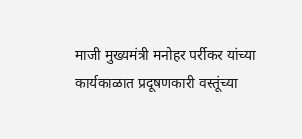माजी मुख्यमंत्री मनोहर पर्रीकर यांच्या कार्यकाळात प्रदूषणकारी वस्तूंच्या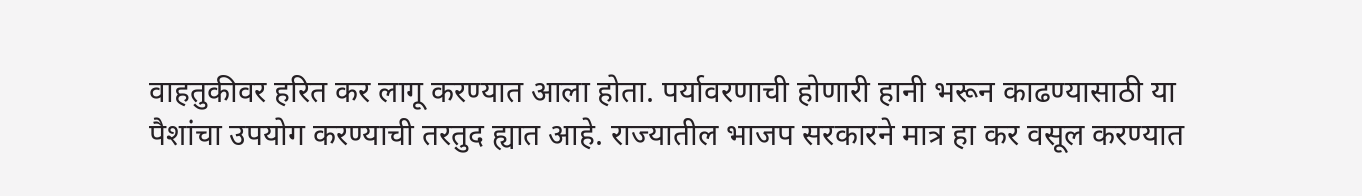वाहतुकीवर हरित कर लागू करण्यात आला होता. पर्यावरणाची होणारी हानी भरून काढण्यासाठी या पैशांचा उपयोग करण्याची तरतुद ह्यात आहे. राज्यातील भाजप सरकारने मात्र हा कर वसूल करण्यात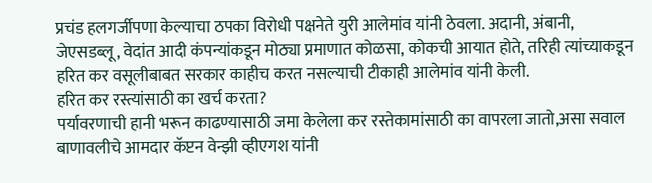प्रचंड हलगर्जीपणा केल्याचा ठपका विरोधी पक्षनेते युरी आलेमांव यांनी ठेवला. अदानी, अंबानी, जेएसडब्लू, वेदांत आदी कंपन्यांकडून मोठ्या प्रमाणात कोळसा, कोकची आयात होते, तरिही त्यांच्याकडून हरित कर वसूलीबाबत सरकार काहीच करत नसल्याची टीकाही आलेमांव यांनी केली.
हरित कर रस्त्यांसाठी का खर्च करता?
पर्यावरणाची हानी भरून काढण्यासाठी जमा केलेला कर रस्तेकामांसाठी का वापरला जातो,असा सवाल बाणावलीचे आमदार कॅप्टन वेन्झी व्हीएगश यांनी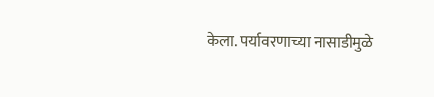केला. पर्यावरणाच्या नासाडीमुळे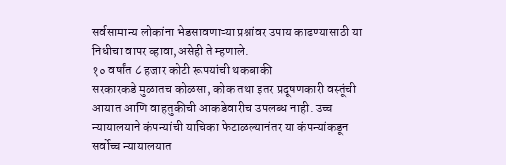सर्वसामान्य लोकांना भेडसावणाऱ्या प्रश्नांवर उपाय काढण्यासाठी या निधीचा वापर व्हावा,असेही ते म्हणाले.
१० वर्षांत ८ हजार कोटी रूपयांची थकबाकी
सरकारकडे मुळातच कोळसा, कोक तथा इतर प्रदूषणकारी वस्तूंची आयात आणि वाहतुकीची आकडेवारीच उपलब्ध नाही. उच्च न्यायालयाने कंपन्यांची याचिका फेटाळल्यानंतर या कंपन्यांकडून सर्वोच्च न्यायालयात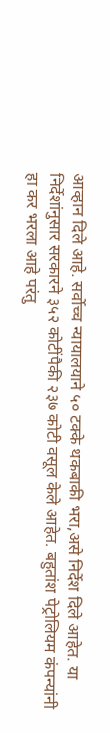आव्हान दिले आहे. सर्वोच्च न्यायालयाने ५० टक्के थकबाकी भरा,असे निर्देश दिले आहेत. या निर्देशांनुसार सरकारने ३५२ कोटींपैकी २३७ कोटी वसूल केले आहेत. बहुतांश पेट्रोलियम कंपन्यांनी हा कर भरला आहे परंतु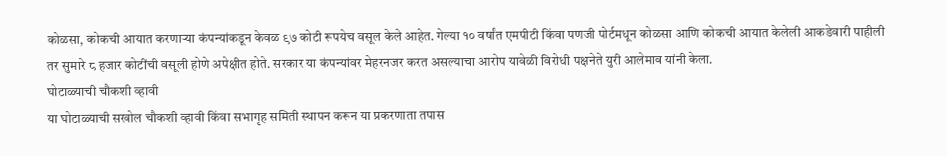कोळसा, कोकची आयात करणाऱ्या कंपन्यांकडून केवळ ९७ कोटी रूपयेच वसूल केले आहेत. गेल्या १० वर्षांत एमपीटी किंवा पणजी पोर्टमधून कोळसा आणि कोकची आयात केलेली आकडेवारी पाहीली तर सुमारे ८ हजार कोटींची वसूली होणे अपेक्षीत होते. सरकार या कंपन्यांवर मेहरनजर करत असल्याचा आरोप यावेळी विरोधी पक्षनेते युरी आलेमाव यांनी केला.
घोटाळ्याची चौकशी व्हावी
या घोटाळ्याची सखोल चौकशी व्हावी किंवा सभागृह समिती स्थापन करून या प्रकरणाता तपास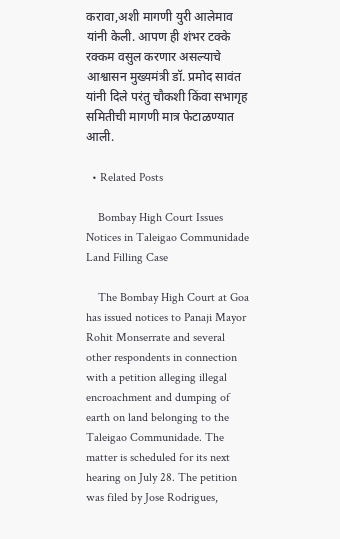करावा,अशी मागणी युरी आलेमाव यांनी केली. आपण ही शंभर टक्के रक्कम वसुल करणार असल्याचे आश्वासन मुख्यमंत्री डॉ. प्रमोद सावंत यांनी दिले परंतु चौकशी किंवा सभागृह समितीची मागणी मात्र फेटाळण्यात आली.

  • Related Posts

    Bombay High Court Issues Notices in Taleigao Communidade Land Filling Case

    The Bombay High Court at Goa has issued notices to Panaji Mayor Rohit Monserrate and several other respondents in connection with a petition alleging illegal encroachment and dumping of earth on land belonging to the Taleigao Communidade. The matter is scheduled for its next hearing on July 28. The petition was filed by Jose Rodrigues,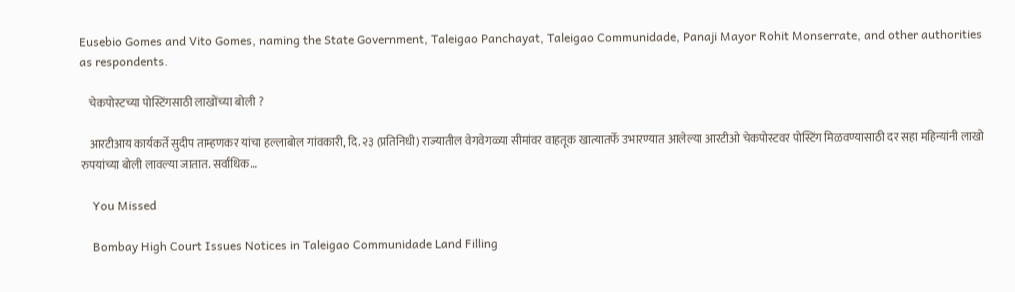Eusebio Gomes and Vito Gomes, naming the State Government, Taleigao Panchayat, Taleigao Communidade, Panaji Mayor Rohit Monserrate, and other authorities as respondents.

    चेकपोस्टच्या पोस्टिंगसाठी लाखोंच्या बोली ?

    आरटीआय कार्यकर्ते सुदीप ताम्हणकर यांचा हल्लाबोल गांवकारी, दि. २३ (प्रतिनिधी) राज्यातील वेगवेगळ्या सीमांवर वाहतूक खात्यातर्फे उभारण्यात आलेल्या आरटीओ चेकपोस्टवर पोस्टिंग मिळवण्यासाठी दर सहा महिन्यांनी लाखो रुपयांच्या बोली लावल्या जातात. सर्वाधिक…

    You Missed

    Bombay High Court Issues Notices in Taleigao Communidade Land Filling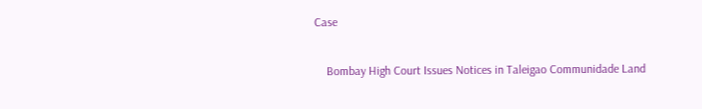Case

    Bombay High Court Issues Notices in Taleigao Communidade Land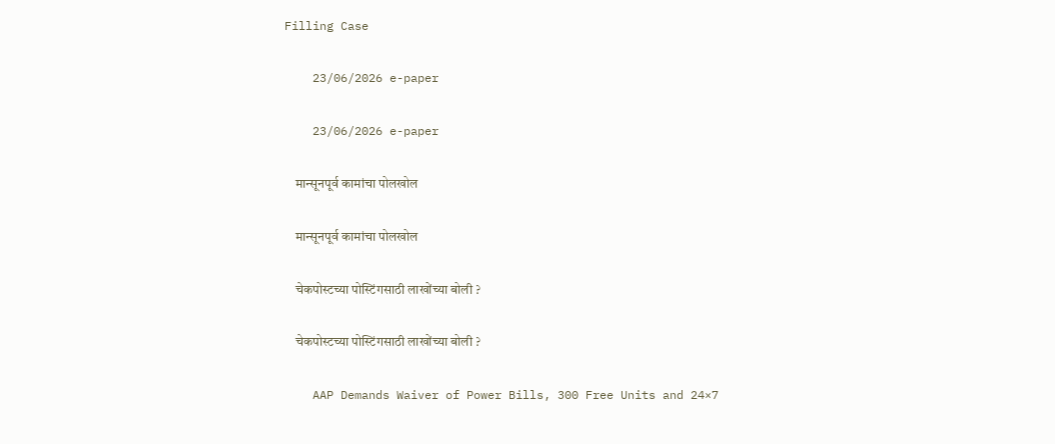Filling Case

    23/06/2026 e-paper

    23/06/2026 e-paper

    मान्सूनपूर्व कामांचा पोलखोल

    मान्सूनपूर्व कामांचा पोलखोल

    चेकपोस्टच्या पोस्टिंगसाठी लाखोंच्या बोली ?

    चेकपोस्टच्या पोस्टिंगसाठी लाखोंच्या बोली ?

    AAP Demands Waiver of Power Bills, 300 Free Units and 24×7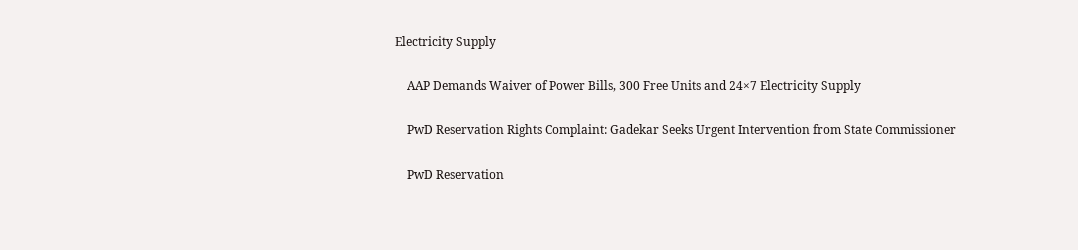Electricity Supply

    AAP Demands Waiver of Power Bills, 300 Free Units and 24×7 Electricity Supply

    PwD Reservation Rights Complaint: Gadekar Seeks Urgent Intervention from State Commissioner

    PwD Reservation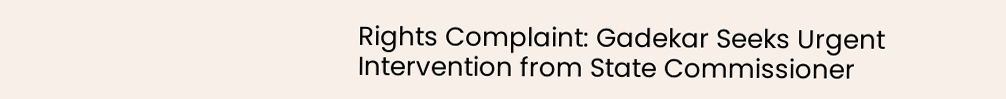Rights Complaint: Gadekar Seeks Urgent Intervention from State Commissioner